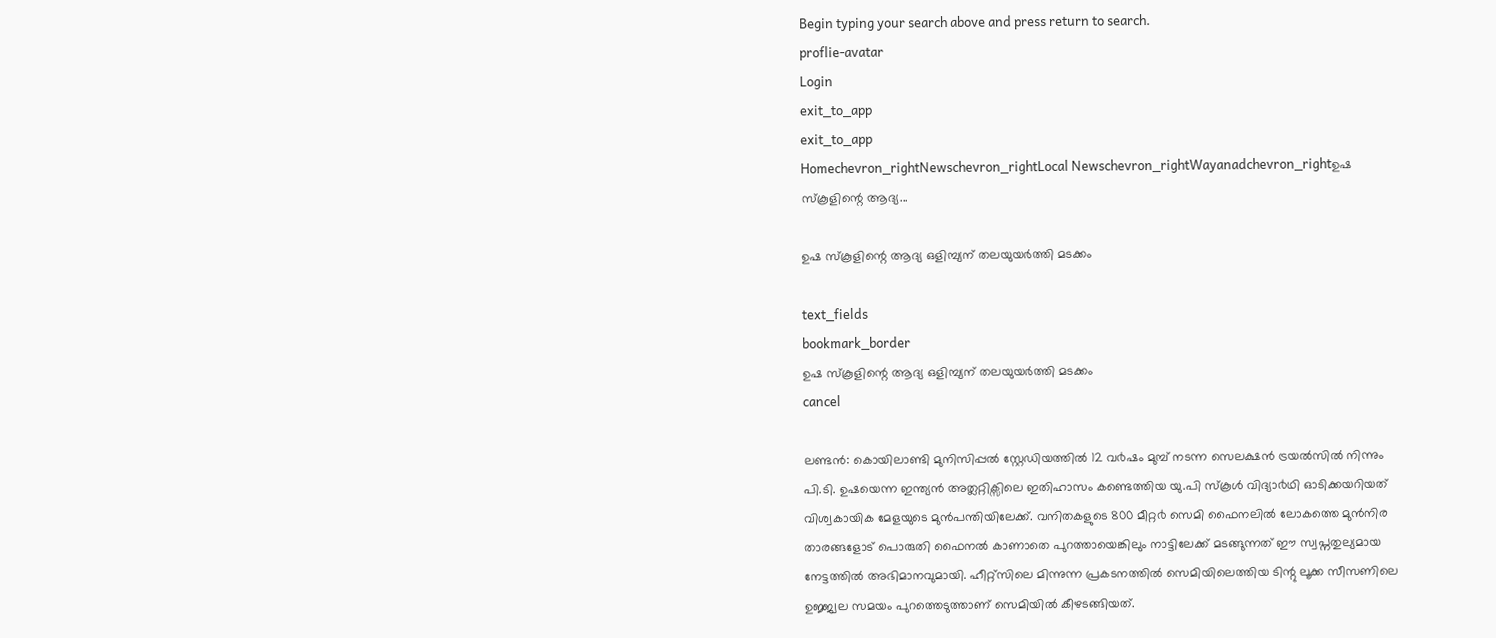Begin typing your search above and press return to search.
proflie-avatar
Login
exit_to_app
exit_to_app
Homechevron_rightNewschevron_rightLocal Newschevron_rightWayanadchevron_rightഉഷ സ്കൂളിന്റെ ആദ്യ...

ഉഷ സ്കൂളിന്റെ ആദ്യ ഒളിമ്പ്യന് തലയുയര്‍ത്തി മടക്കം

text_fields
bookmark_border
ഉഷ സ്കൂളിന്റെ ആദ്യ ഒളിമ്പ്യന് തലയുയര്‍ത്തി മടക്കം
cancel

ലണ്ടൻ: കൊയിലാണ്ടി മുനിസിപ്പൽ സ്റ്റേഡിയത്തിൽ 12 വ൪ഷം മുമ്പ് നടന്ന സെലക്ഷൻ ട്രയൽസിൽ നിന്നും പി.ടി. ഉഷയെന്ന ഇന്ത്യൻ അത്ലറ്റിക്സിലെ ഇതിഹാസം കണ്ടെത്തിയ യു.പി സ്കൂൾ വിദ്യാ൪ഥി ഓടിക്കയറിയത് വിശ്വകായിക മേളയുടെ മുൻപന്തിയിലേക്ക്. വനിതകളുടെ 800 മീറ്റ൪ സെമി ഫൈനലിൽ ലോകത്തെ മുൻനിര താരങ്ങളോട് പൊരുതി ഫൈനൽ കാണാതെ പുറത്തായെങ്കിലും നാട്ടിലേക്ക് മടങ്ങുന്നത് ഈ സ്വപ്നതുല്യമായ നേട്ടത്തിൽ അഭിമാനവുമായി. ഹീറ്റ്സിലെ മിന്നുന്ന പ്രകടനത്തിൽ സെമിയിലെത്തിയ ടിന്റു ലൂക്ക സീസണിലെ ഉജ്ജ്വല സമയം പുറത്തെടുത്താണ് സെമിയിൽ കീഴടങ്ങിയത്.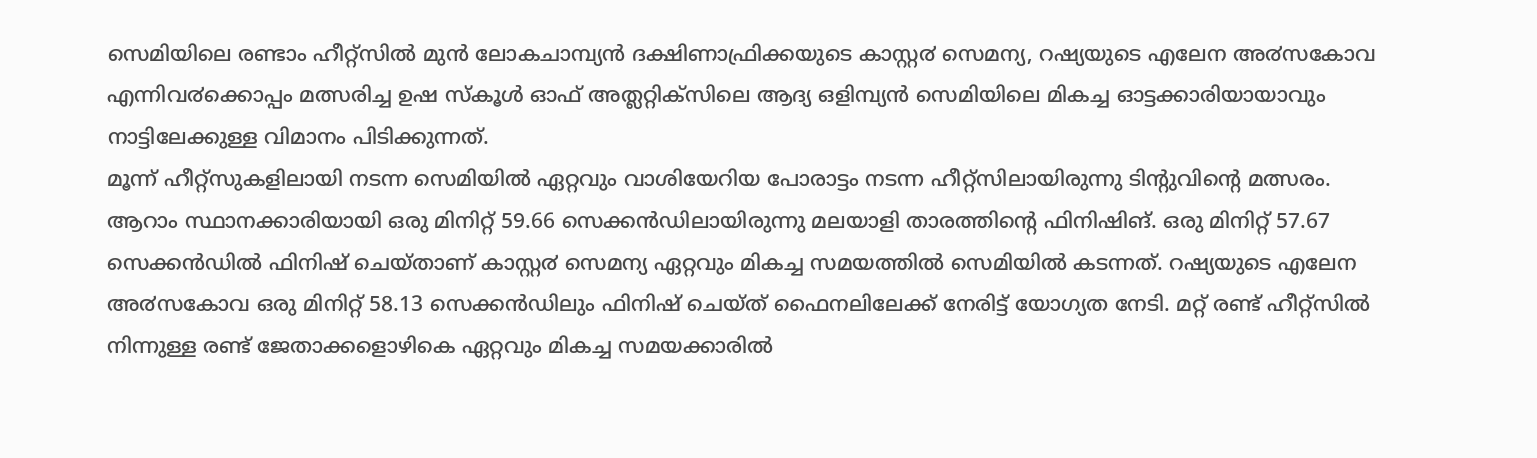സെമിയിലെ രണ്ടാം ഹീറ്റ്സിൽ മുൻ ലോകചാമ്പ്യൻ ദക്ഷിണാഫ്രിക്കയുടെ കാസ്റ്റ൪ സെമന്യ, റഷ്യയുടെ എലേന അ൪സകോവ എന്നിവ൪ക്കൊപ്പം മത്സരിച്ച ഉഷ സ്കൂൾ ഓഫ് അത്ലറ്റിക്സിലെ ആദ്യ ഒളിമ്പ്യൻ സെമിയിലെ മികച്ച ഓട്ടക്കാരിയായാവും നാട്ടിലേക്കുള്ള വിമാനം പിടിക്കുന്നത്.
മൂന്ന് ഹീറ്റ്സുകളിലായി നടന്ന സെമിയിൽ ഏറ്റവും വാശിയേറിയ പോരാട്ടം നടന്ന ഹീറ്റ്സിലായിരുന്നു ടിന്റുവിന്റെ മത്സരം. ആറാം സ്ഥാനക്കാരിയായി ഒരു മിനിറ്റ് 59.66 സെക്കൻഡിലായിരുന്നു മലയാളി താരത്തിന്റെ ഫിനിഷിങ്. ഒരു മിനിറ്റ് 57.67 സെക്കൻഡിൽ ഫിനിഷ് ചെയ്താണ് കാസ്റ്റ൪ സെമന്യ ഏറ്റവും മികച്ച സമയത്തിൽ സെമിയിൽ കടന്നത്. റഷ്യയുടെ എലേന അ൪സകോവ ഒരു മിനിറ്റ് 58.13 സെക്കൻഡിലും ഫിനിഷ് ചെയ്ത് ഫൈനലിലേക്ക് നേരിട്ട് യോഗ്യത നേടി. മറ്റ് രണ്ട് ഹീറ്റ്സിൽ നിന്നുള്ള രണ്ട് ജേതാക്കളൊഴികെ ഏറ്റവും മികച്ച സമയക്കാരിൽ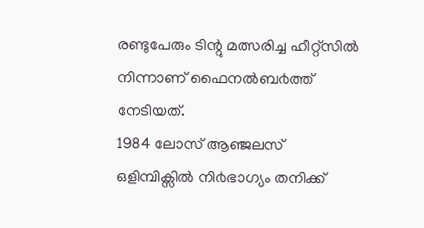രണ്ടുപേരും ടിന്റു മത്സരിച്ച ഹീറ്റ്സിൽ നിന്നാണ് ഫൈനൽബ൪ത്ത് നേടിയത്.
1984 ലോസ് ആഞ്ജലസ് ഒളിമ്പിക്സിൽ നി൪ഭാഗ്യം തനിക്ക്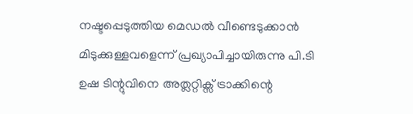നഷ്ടപ്പെടുത്തിയ മെഡൽ വീണ്ടെടുക്കാൻ മിടുക്കുള്ളവളെന്ന് പ്രഖ്യാപിച്ചായിരുന്നു പി.ടി ഉഷ ടിന്റുവിനെ അത്ലറ്റിക്സ് ട്രാക്കിന്റെ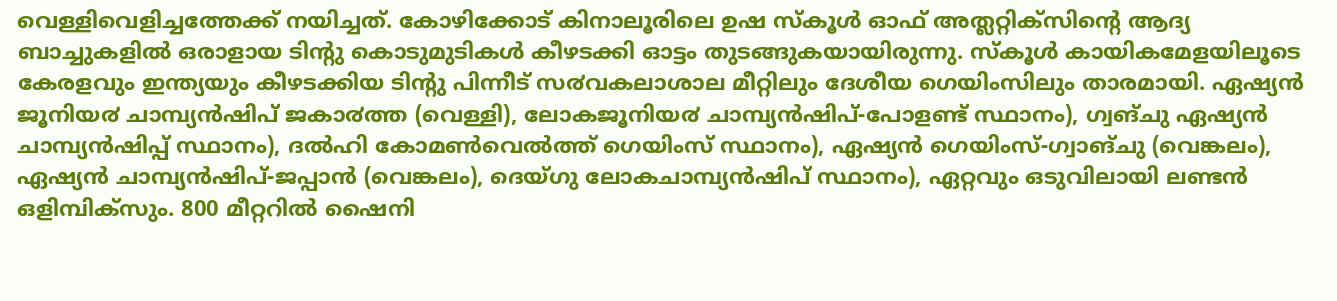വെള്ളിവെളിച്ചത്തേക്ക് നയിച്ചത്. കോഴിക്കോട് കിനാലൂരിലെ ഉഷ സ്കൂൾ ഓഫ് അത്ലറ്റിക്സിന്റെ ആദ്യ ബാച്ചുകളിൽ ഒരാളായ ടിന്റു കൊടുമുടികൾ കീഴടക്കി ഓട്ടം തുടങ്ങുകയായിരുന്നു. സ്കൂൾ കായികമേളയിലൂടെ കേരളവും ഇന്ത്യയും കീഴടക്കിയ ടിന്റു പിന്നീട് സ൪വകലാശാല മീറ്റിലും ദേശീയ ഗെയിംസിലും താരമായി. ഏഷ്യൻ ജൂനിയ൪ ചാമ്പ്യൻഷിപ് ജകാ൪ത്ത (വെള്ളി), ലോകജൂനിയ൪ ചാമ്പ്യൻഷിപ്-പോളണ്ട് സ്ഥാനം), ഗ്വങ്ചു ഏഷ്യൻ ചാമ്പ്യൻഷിപ്പ് സ്ഥാനം), ദൽഹി കോമൺവെൽത്ത് ഗെയിംസ് സ്ഥാനം), ഏഷ്യൻ ഗെയിംസ്-ഗ്വാങ്ചു (വെങ്കലം), ഏഷ്യൻ ചാമ്പ്യൻഷിപ്-ജപ്പാൻ (വെങ്കലം), ദെയ്ഗു ലോകചാമ്പ്യൻഷിപ് സ്ഥാനം), ഏറ്റവും ഒടുവിലായി ലണ്ടൻ ഒളിമ്പിക്സും. 800 മീറ്ററിൽ ഷൈനി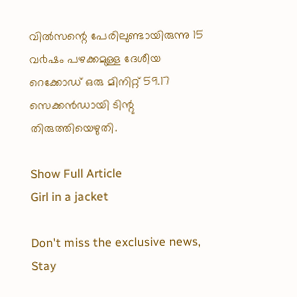വിൽസന്റെ പേരിലുണ്ടായിരുന്നു 15 വ൪ഷം പഴക്കമുള്ള ദേശീയ റെക്കോഡ് ഒരു മിനിറ്റ് 59.17 സെക്കൻഡായി ടിന്റു തിരുത്തിയെഴുതി.

Show Full Article
Girl in a jacket

Don't miss the exclusive news, Stay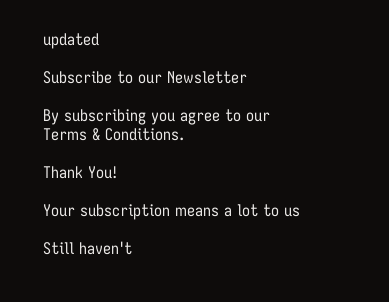updated

Subscribe to our Newsletter

By subscribing you agree to our Terms & Conditions.

Thank You!

Your subscription means a lot to us

Still haven't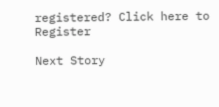registered? Click here to Register

Next Story